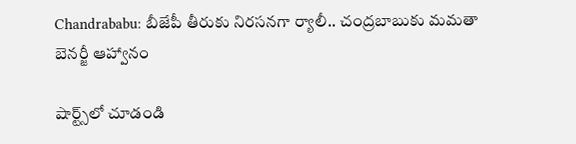Chandrababu: బీజేపీ తీరుకు నిరసనగా ర్యాలీ.. చంద్రబాబుకు మమతా బెనర్జీ ఆహ్వానం

షార్ట్స్‌లో చూడండి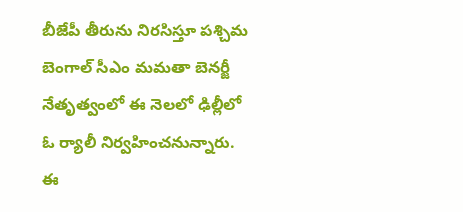బీజేపీ తీరును నిరసిస్తూ పశ్చిమ బెంగాల్ సీఎం మమతా బెనర్జీ నేతృత్వంలో ఈ నెలలో ఢిల్లీలో ఓ ర్యాలీ నిర్వహించనున్నారు. ఈ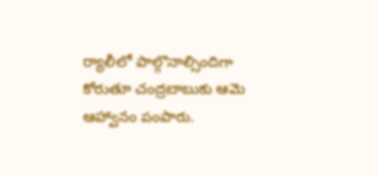ర్యాలీలో పాల్గొనాల్సిందిగా కోరుతూ చంద్రబాబుకు ఆమె ఆహ్వానం పంపారు.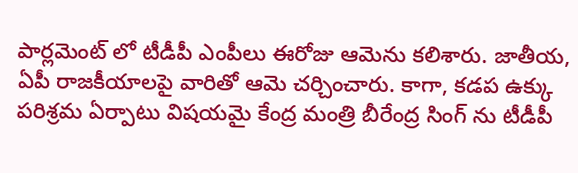పార్లమెంట్ లో టీడీపీ ఎంపీలు ఈరోజు ఆమెను కలిశారు. జాతీయ, ఏపీ రాజకీయాలపై వారితో ఆమె చర్చించారు. కాగా, కడప ఉక్కు పరిశ్రమ ఏర్పాటు విషయమై కేంద్ర మంత్రి బీరేంద్ర సింగ్ ను టీడీపీ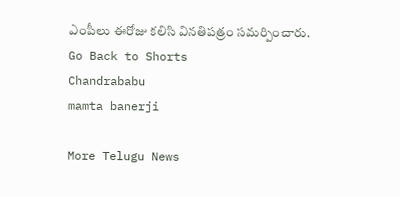ఎంపీలు ఈరోజు కలిసి వినతిపత్రం సమర్పించారు.
Go Back to Shorts
Chandrababu
mamta banerji

More Telugu News